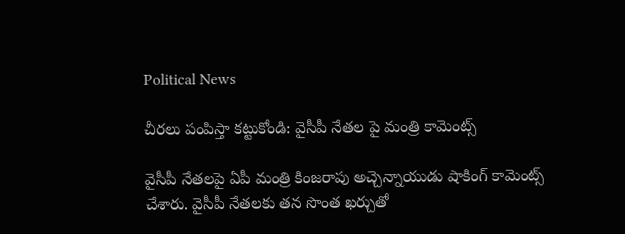Political News

చీరలు పంపిస్తా కట్టుకోండి: వైసీపీ నేతల పై మంత్రి కామెంట్స్

వైసీపీ నేతలపై ఏపీ మంత్రి కింజరాపు అచ్చెన్నాయుడు షాకింగ్ కామెంట్స్ చేశారు. వైసీపీ నేతలకు తన సొంత ఖర్చుతో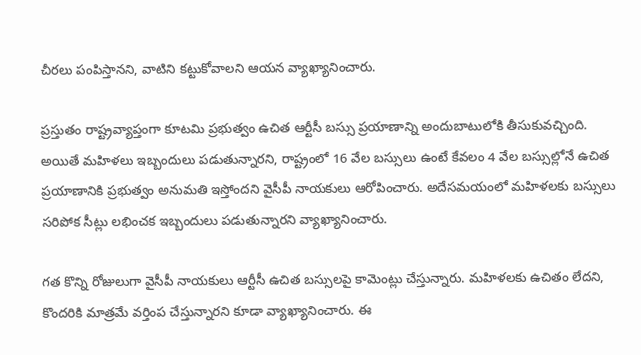చీరలు పంపిస్తానని, వాటిని కట్టుకోవాలని ఆయన వ్యాఖ్యానించారు.

ప్రస్తుతం రాష్ట్రవ్యాప్తంగా కూటమి ప్రభుత్వం ఉచిత ఆర్టీసీ బస్సు ప్రయాణాన్ని అందుబాటులోకి తీసుకువచ్చింది. అయితే మహిళలు ఇబ్బందులు పడుతున్నారని, రాష్ట్రంలో 16 వేల బస్సులు ఉంటే కేవలం 4 వేల బస్సుల్లోనే ఉచిత ప్రయాణానికి ప్రభుత్వం అనుమతి ఇస్తోందని వైసీపీ నాయకులు ఆరోపించారు. అదేసమయంలో మహిళలకు బస్సులు సరిపోక సీట్లు లభించక ఇబ్బందులు పడుతున్నారని వ్యాఖ్యానించారు.

గత కొన్ని రోజులుగా వైసీపీ నాయకులు ఆర్టీసీ ఉచిత బస్సులపై కామెంట్లు చేస్తున్నారు. మహిళలకు ఉచితం లేదని, కొందరికి మాత్రమే వర్తింప చేస్తున్నారని కూడా వ్యాఖ్యానించారు. ఈ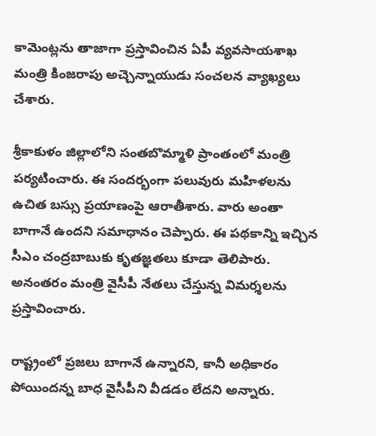కామెంట్లను తాజాగా ప్రస్తావించిన ఏపీ వ్యవసాయశాఖ మంత్రి కింజరాపు అచ్చెన్నాయుడు సంచలన వ్యాఖ్యలు చేశారు.

శ్రీకాకుళం జిల్లాలోని సంతబొమ్మాళి ప్రాంతంలో మంత్రి పర్యటించారు. ఈ సందర్భంగా పలువురు మహిళలను ఉచిత బస్సు ప్రయాణంపై ఆరాతీశారు. వారు అంతా బాగానే ఉందని సమాధానం చెప్పారు. ఈ పథకాన్ని ఇచ్చిన సీఎం చంద్రబాబుకు కృతజ్ఞతలు కూడా తెలిపారు. అనంతరం మంత్రి వైసీపీ నేతలు చేస్తున్న విమర్శలను ప్రస్తావించారు.

రాష్ట్రంలో ప్రజలు బాగానే ఉన్నారని, కానీ అధికారం పోయిందన్న బాధ వైసీపీని వీడడం లేదని అన్నారు.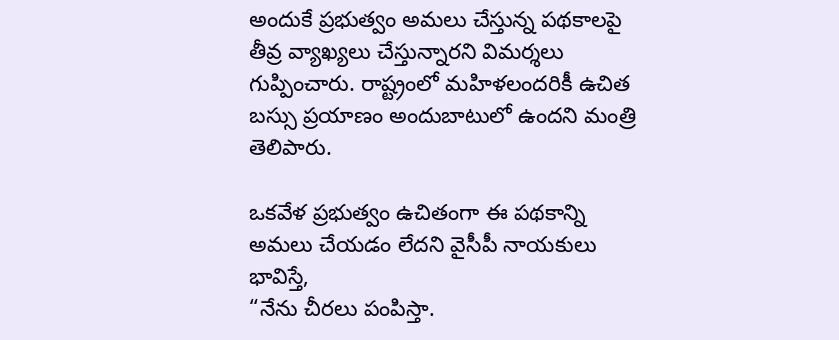అందుకే ప్రభుత్వం అమలు చేస్తున్న పథకాలపై తీవ్ర వ్యాఖ్యలు చేస్తున్నారని విమర్శలు గుప్పించారు. రాష్ట్రంలో మహిళలందరికీ ఉచిత బస్సు ప్రయాణం అందుబాటులో ఉందని మంత్రి తెలిపారు.

ఒకవేళ ప్రభుత్వం ఉచితంగా ఈ పథకాన్ని అమలు చేయడం లేదని వైసీపీ నాయకులు భావిస్తే,
“నేను చీరలు పంపిస్తా.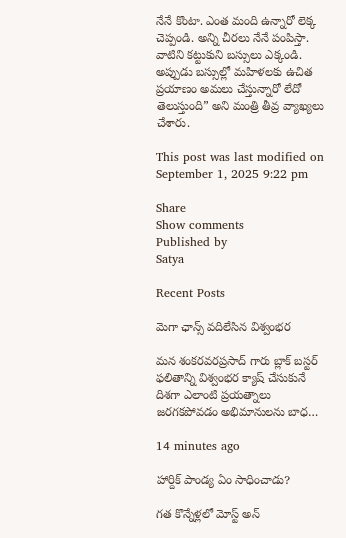నేనే కొంటా. ఎంత మంది ఉన్నారో లెక్క చెప్పండి. అన్ని చీరలు నేనే పంపిస్తా. వాటిని కట్టుకుని బస్సులు ఎక్కండి. అప్పుడు బస్సుల్లో మహిళలకు ఉచిత ప్రయాణం అమలు చేస్తున్నారో లేదో తెలుస్తుంది” అని మంత్రి తీవ్ర వ్యాఖ్యలు చేశారు.

This post was last modified on September 1, 2025 9:22 pm

Share
Show comments
Published by
Satya

Recent Posts

మెగా ఛాన్స్ వదిలేసిన విశ్వంభర

మన శంకరవరప్రసాద్ గారు బ్లాక్ బస్టర్ ఫలితాన్ని విశ్వంభర క్యాష్ చేసుకునే దిశగా ఎలాంటి ప్రయత్నాలు జరగకపోవడం అభిమానులను బాధ…

14 minutes ago

హార్దిక్ పాండ్య ఏం సాధించాడు?

గత కొన్నేళ్లలో మోస్ట్ అన్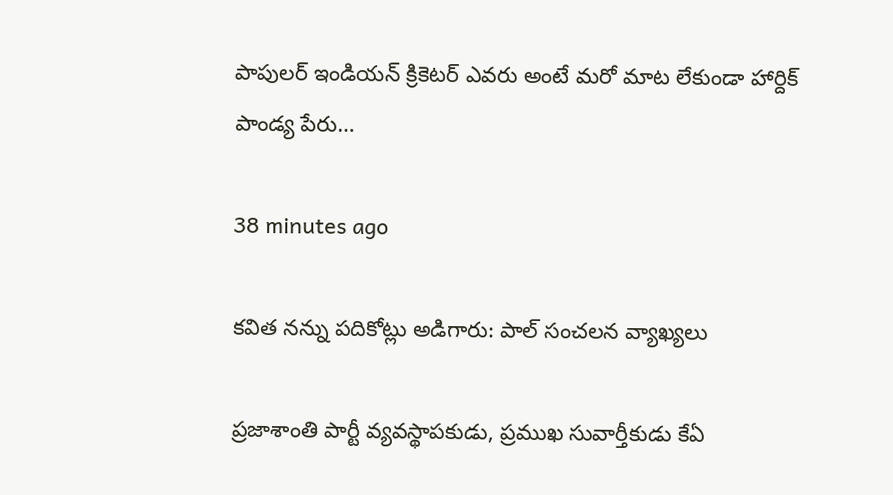పాపులర్ ఇండియన్ క్రికెటర్ ఎవరు అంటే మరో మాట లేకుండా హార్దిక్ పాండ్య పేరు…

38 minutes ago

క‌విత న‌న్ను ప‌దికోట్లు అడిగారు: పాల్ సంచ‌ల‌న వ్యాఖ్య‌లు

ప్ర‌జాశాంతి పార్టీ వ్య‌వ‌స్థాప‌కుడు, ప్ర‌ముఖ సువార్తీకుడు కేఏ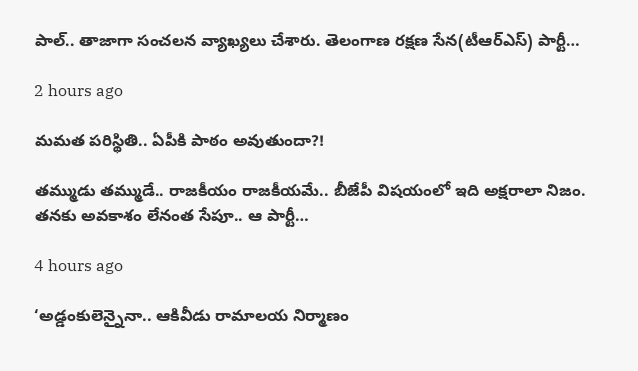పాల్‌.. తాజాగా సంచ‌ల‌న వ్యాఖ్య‌లు చేశారు. తెలంగాణ ర‌క్ష‌ణ సేన‌(టీఆర్ఎస్‌) పార్టీ…

2 hours ago

మ‌మ‌త ప‌రిస్థితి.. ఏపీకి పాఠం అవుతుందా?!

త‌మ్ముడు త‌మ్ముడే.. రాజ‌కీయం రాజ‌కీయ‌మే.. బీజేపీ విష‌యంలో ఇది అక్ష‌రాలా నిజం. త‌న‌కు అవ‌కాశం లేనంత సేపూ.. ఆ పార్టీ…

4 hours ago

‘అడ్డంకులెన్నైనా.. ఆకివీడు రామాలయ నిర్మాణం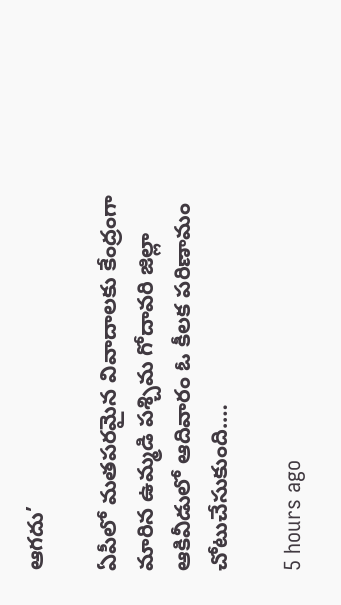ఆగదు’

ఏపీలో మతపరమైన వివాదాలకు కేంద్రంగా మారిన ఉమ్మడి పశ్చిమ గోదావరి జిల్లా ఆకివీడులో ఆదివారం ఓ కీలక పరిణామం చోటుచేసుకుంది.…

5 hours ago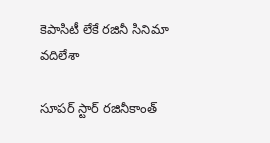కెపాసిటీ లేకే ర‌జినీ సినిమా వ‌దిలేశా

సూప‌ర్ స్టార్ ర‌జినీకాంత్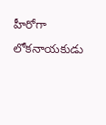హీరోగా లోక‌నాయ‌కుడు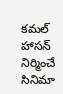క‌మ‌ల్ హాస‌న్ నిర్మించే సినిమా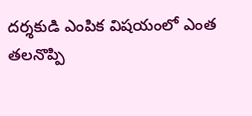ద‌ర్శ‌కుడి ఎంపిక విష‌యంలో ఎంత త‌ల‌నొప్పి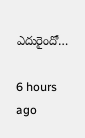ఎదురైందో…

6 hours ago